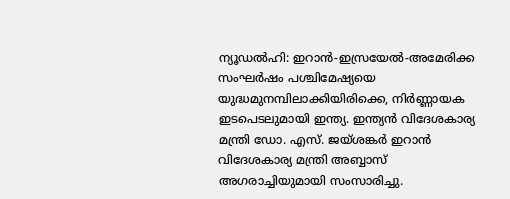ന്യൂഡൽഹി: ഇറാൻ-ഇസ്രയേൽ-അമേരിക്ക സംഘർഷം പശ്ചിമേഷ്യയെ യുദ്ധമുനമ്പിലാക്കിയിരിക്കെ, നിർണ്ണായക ഇടപെടലുമായി ഇന്ത്യ. ഇന്ത്യൻ വിദേശകാര്യ മന്ത്രി ഡോ. എസ്. ജയ്ശങ്കർ ഇറാൻ വിദേശകാര്യ മന്ത്രി അബ്ബാസ് അഗരാച്ചിയുമായി സംസാരിച്ചു.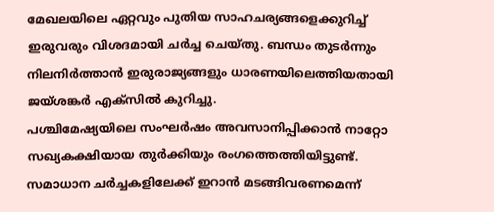മേഖലയിലെ ഏറ്റവും പുതിയ സാഹചര്യങ്ങളെക്കുറിച്ച് ഇരുവരും വിശദമായി ചർച്ച ചെയ്തു. ബന്ധം തുടർന്നും നിലനിർത്താൻ ഇരുരാജ്യങ്ങളും ധാരണയിലെത്തിയതായി ജയ്ശങ്കർ എക്സിൽ കുറിച്ചു.
പശ്ചിമേഷ്യയിലെ സംഘർഷം അവസാനിപ്പിക്കാൻ നാറ്റോ സഖ്യകക്ഷിയായ തുർക്കിയും രംഗത്തെത്തിയിട്ടുണ്ട്. സമാധാന ചർച്ചകളിലേക്ക് ഇറാൻ മടങ്ങിവരണമെന്ന്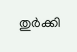തുർക്കി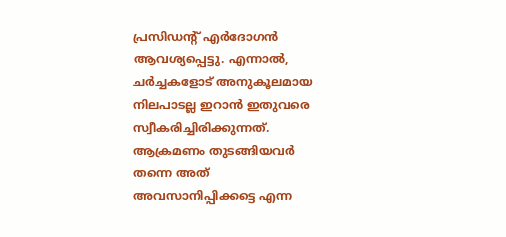പ്രസിഡന്റ് എർദോഗൻ ആവശ്യപ്പെട്ടു. എന്നാൽ, ചർച്ചകളോട് അനുകൂലമായ നിലപാടല്ല ഇറാൻ ഇതുവരെ സ്വീകരിച്ചിരിക്കുന്നത്. ആക്രമണം തുടങ്ങിയവർ തന്നെ അത് അവസാനിപ്പിക്കട്ടെ എന്ന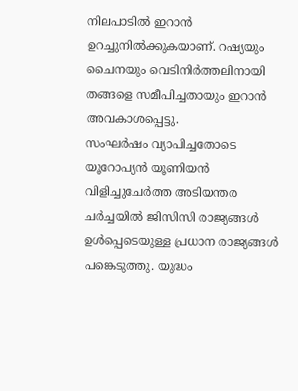നിലപാടിൽ ഇറാൻ ഉറച്ചുനിൽക്കുകയാണ്. റഷ്യയും ചൈനയും വെടിനിർത്തലിനായി തങ്ങളെ സമീപിച്ചതായും ഇറാൻ അവകാശപ്പെട്ടു.
സംഘർഷം വ്യാപിച്ചതോടെ യൂറോപ്യൻ യൂണിയൻ വിളിച്ചുചേർത്ത അടിയന്തര ചർച്ചയിൽ ജിസിസി രാജ്യങ്ങൾ ഉൾപ്പെടെയുള്ള പ്രധാന രാജ്യങ്ങൾ പങ്കെടുത്തു. യുദ്ധം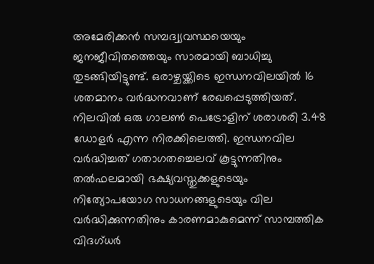അമേരിക്കൻ സമ്പദ്വ്യവസ്ഥയെയും ജനജീവിതത്തെയും സാരമായി ബാധിച്ചു തുടങ്ങിയിട്ടുണ്ട്. ഒരാഴ്ചയ്ക്കിടെ ഇന്ധനവിലയിൽ 16 ശതമാനം വർദ്ധനവാണ് രേഖപ്പെടുത്തിയത്.
നിലവിൽ ഒരു ഗാലൺ പെട്രോളിന് ശരാശരി 3.48 ഡോളർ എന്ന നിരക്കിലെത്തി. ഇന്ധനവില വർദ്ധിച്ചത് ഗതാഗതച്ചെലവ് കൂട്ടുന്നതിനും തൽഫലമായി ഭക്ഷ്യവസ്തുക്കളുടെയും നിത്യോപയോഗ സാധനങ്ങളുടെയും വില വർദ്ധിക്കുന്നതിനും കാരണമാകുമെന്ന് സാമ്പത്തിക വിദഗ്ധർ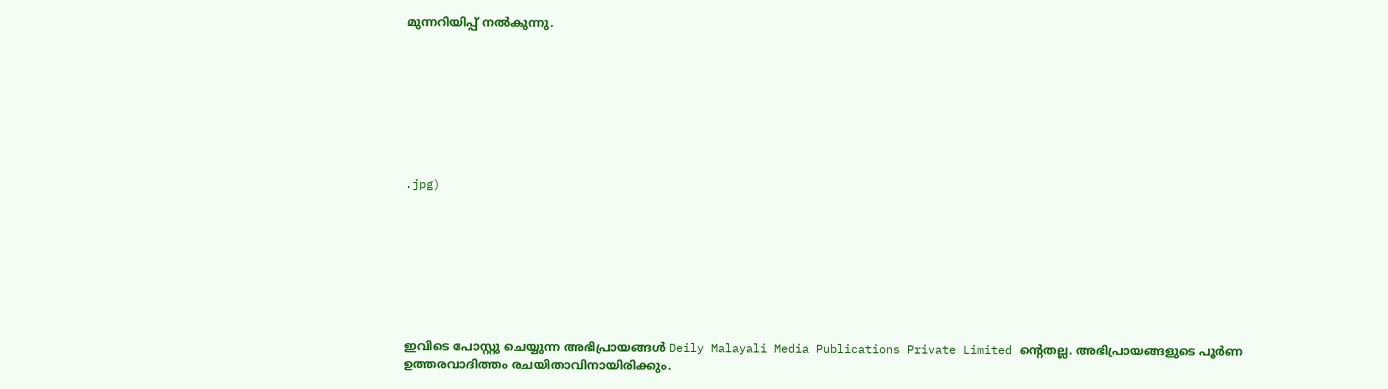മുന്നറിയിപ്പ് നൽകുന്നു.








.jpg)








ഇവിടെ പോസ്റ്റു ചെയ്യുന്ന അഭിപ്രായങ്ങൾ Deily Malayali Media Publications Private Limited ന്റെതല്ല. അഭിപ്രായങ്ങളുടെ പൂർണ ഉത്തരവാദിത്തം രചയിതാവിനായിരിക്കും.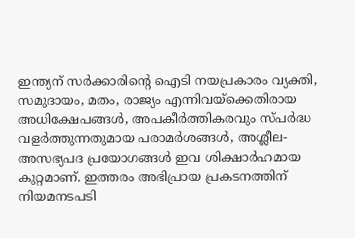ഇന്ത്യന് സർക്കാരിന്റെ ഐടി നയപ്രകാരം വ്യക്തി, സമുദായം, മതം, രാജ്യം എന്നിവയ്ക്കെതിരായ അധിക്ഷേപങ്ങൾ, അപകീർത്തികരവും സ്പർദ്ധ വളർത്തുന്നതുമായ പരാമർശങ്ങൾ, അശ്ലീല-അസഭ്യപദ പ്രയോഗങ്ങൾ ഇവ ശിക്ഷാർഹമായ കുറ്റമാണ്. ഇത്തരം അഭിപ്രായ പ്രകടനത്തിന് നിയമനടപടി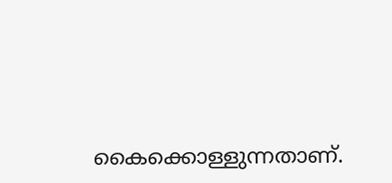കൈക്കൊള്ളുന്നതാണ്.